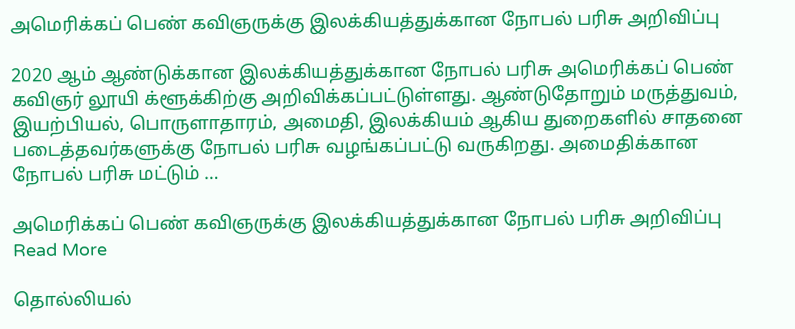அமெரிக்கப் பெண் கவிஞருக்கு இலக்கியத்துக்கான நோபல் பரிசு அறிவிப்பு

2020 ஆம் ஆண்டுக்கான இலக்கியத்துக்கான நோபல் பரிசு அமெரிக்கப் பெண் கவிஞர் லூயி க்ளூக்கிற்கு அறிவிக்கப்பட்டுள்ளது. ஆண்டுதோறும் மருத்துவம், இயற்பியல், பொருளாதாரம், அமைதி, இலக்கியம் ஆகிய துறைகளில் சாதனை படைத்தவர்களுக்கு நோபல் பரிசு வழங்கப்பட்டு வருகிறது. அமைதிக்கான நோபல் பரிசு மட்டும் …

அமெரிக்கப் பெண் கவிஞருக்கு இலக்கியத்துக்கான நோபல் பரிசு அறிவிப்பு Read More

தொல்லியல்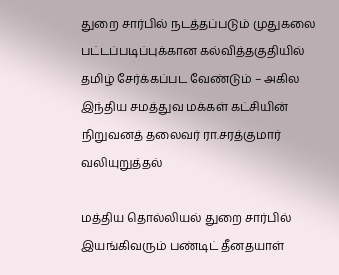துறை சார்பில் நடத்தப்படும் முதுகலை பட்டப்படிப்புக்கான கல்வித்தகுதியில் தமிழ் சேர்க்கப்பட வேண்டும் – அகில இந்திய சமத்துவ மக்கள் கட்சியின் நிறுவனத் தலைவர் ரா.சரத்குமார் வலியுறுத்தல்

மத்திய தொல்லியல் துறை சார்பில் இயங்கிவரும் பண்டிட் தீனதயாள்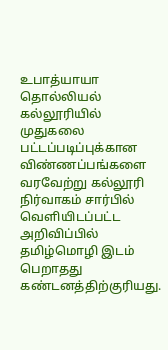உபாத்யாயா தொல்லியல் கல்லூரியில் முதுகலை பட்டப்படிப்புக்கான விண்ணப்பங்களை வரவேற்று கல்லூரி நிர்வாகம் சார்பில் வெளியிடப்பட்ட அறிவிப்பில் தமிழ்மொழி இடம் பெறாதது கண்டனத்திற்குரியது.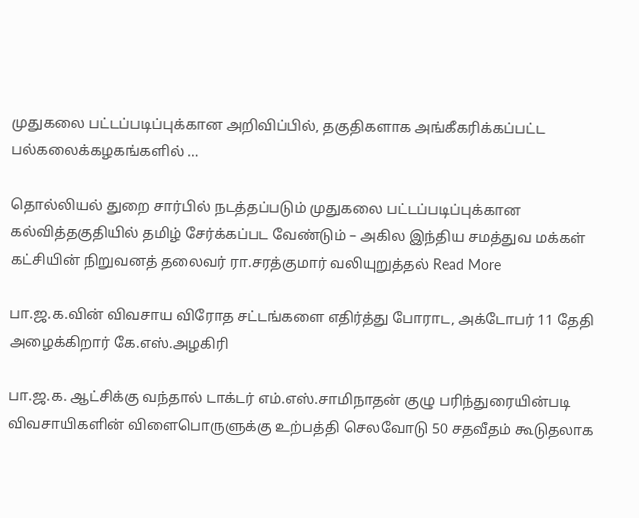முதுகலை பட்டப்படிப்புக்கான அறிவிப்பில், தகுதிகளாக அங்கீகரிக்கப்பட்ட பல்கலைக்கழகங்களில் …

தொல்லியல் துறை சார்பில் நடத்தப்படும் முதுகலை பட்டப்படிப்புக்கான கல்வித்தகுதியில் தமிழ் சேர்க்கப்பட வேண்டும் – அகில இந்திய சமத்துவ மக்கள் கட்சியின் நிறுவனத் தலைவர் ரா.சரத்குமார் வலியுறுத்தல் Read More

பா.ஜ.க.வின் விவசாய விரோத சட்டங்களை எதிர்த்து போராட, அக்டோபர் 11 தேதி அழைக்கிறார் கே.எஸ்.அழகிரி

பா.ஜ.க. ஆட்சிக்கு வந்தால் டாக்டர் எம்.எஸ்.சாமிநாதன் குழு பரிந்துரையின்படி விவசாயிகளின் விளைபொருளுக்கு உற்பத்தி செலவோடு 50 சதவீதம் கூடுதலாக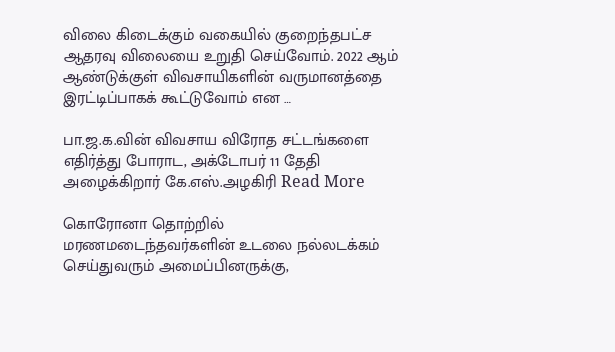விலை கிடைக்கும் வகையில் குறைந்தபட்ச ஆதரவு விலையை உறுதி செய்வோம். 2022 ஆம் ஆண்டுக்குள் விவசாயிகளின் வருமானத்தை இரட்டிப்பாகக் கூட்டுவோம் என …

பா.ஜ.க.வின் விவசாய விரோத சட்டங்களை எதிர்த்து போராட, அக்டோபர் 11 தேதி அழைக்கிறார் கே.எஸ்.அழகிரி Read More

கொரோனா தொற்றில் மரணமடைந்தவர்களின் உடலை நல்லடக்கம் செய்துவரும் அமைப்பினருக்கு,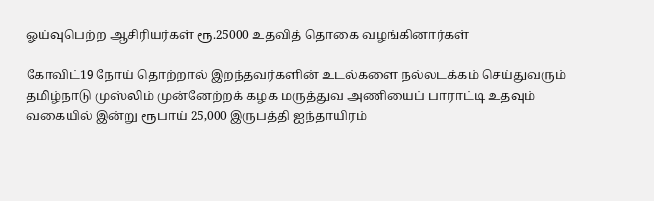ஓய்வுபெற்ற ஆசிரியர்கள் ரூ.25000 உதவித் தொகை வழங்கினார்கள்

கோவிட்19 நோய் தொற்றால் இறந்தவர்களின் உடல்களை நல்லடக்கம் செய்துவரும் தமிழ்நாடு முஸ்லிம் முன்னேற்றக் கழக மருத்துவ அணியைப் பாராட்டி உதவும் வகையில் இன்று ரூபாய் 25,000 இருபத்தி ஐந்தாயிரம்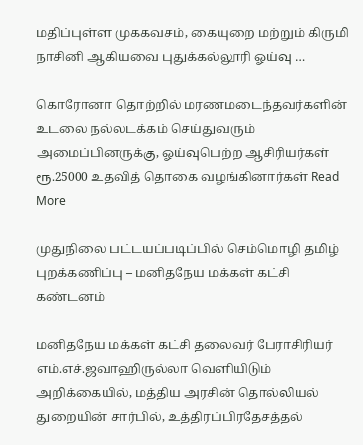மதிப்புள்ள முககவசம், கையுறை மற்றும் கிருமி நாசினி ஆகியவை புதுக்கல்லூரி ஓய்வு …

கொரோனா தொற்றில் மரணமடைந்தவர்களின் உடலை நல்லடக்கம் செய்துவரும் அமைப்பினருக்கு, ஓய்வுபெற்ற ஆசிரியர்கள் ரூ.25000 உதவித் தொகை வழங்கினார்கள் Read More

முதுநிலை பட்டயப்படிப்பில் செம்மொழி தமிழ் புறக்கணிப்பு – மனிதநேய மக்கள் கட்சி கண்டனம்

மனிதநேய மக்கள் கட்சி தலைவர் பேராசிரியர் எம்.எச்.ஜவாஹிருல்லா வெளியிடும் அறிக்கையில், மத்திய அரசின் தொல்லியல் துறையின் சார்பில், உத்திரப்பிரதேசத்தல்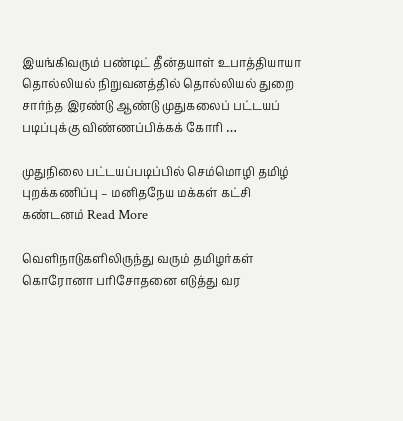இயங்கிவரும் பண்டிட் தீன்தயாள் உபாத்தியாயா தொல்லியல் நிறுவனத்தில் தொல்லியல் துறை சார்ந்த இரண்டு ஆண்டு முதுகலைப் பட்டயப் படிப்புக்கு விண்ணப்பிக்கக் கோரி …

முதுநிலை பட்டயப்படிப்பில் செம்மொழி தமிழ் புறக்கணிப்பு – மனிதநேய மக்கள் கட்சி கண்டனம் Read More

வெளிநாடுகளிலிருந்து வரும் தமிழர்கள் கொரோனா பரிசோதனை எடுத்து வர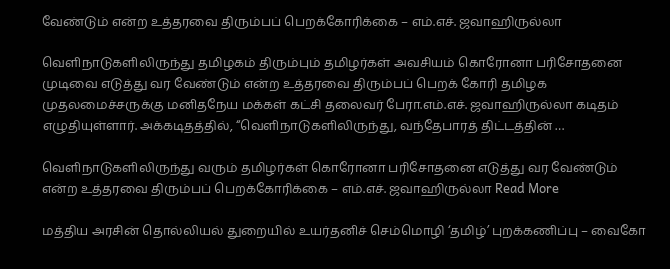வேண்டும் என்ற உத்தரவை திரும்பப் பெறக்கோரிக்கை – எம்.எச். ஜவாஹிருல்லா

வெளிநாடுகளிலிருந்து தமிழகம் திரும்பும் தமிழர்கள் அவசியம் கொரோனா பரிசோதனை முடிவை எடுத்து வர வேண்டும் என்ற உத்தரவை திரும்பப் பெறக் கோரி தமிழக முதலமைச்சருக்கு மனிதநேய மக்கள் கட்சி தலைவர் பேரா.எம்.எச். ஜவாஹிருல்லா கடிதம் எழுதியுள்ளார். அக்கடிதத்தில், “வெளிநாடுகளிலிருந்து, வந்தேபாரத் திட்டத்தின் …

வெளிநாடுகளிலிருந்து வரும் தமிழர்கள் கொரோனா பரிசோதனை எடுத்து வர வேண்டும் என்ற உத்தரவை திரும்பப் பெறக்கோரிக்கை – எம்.எச். ஜவாஹிருல்லா Read More

மத்திய அரசின் தொல்லியல் துறையில் உயர்தனிச் செம்மொழி ‘தமிழ்’ புறக்கணிப்பு – வைகோ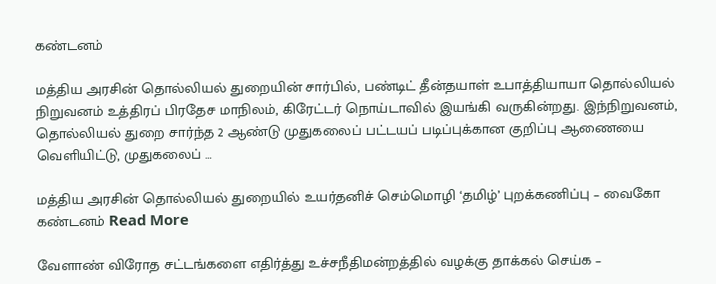கண்டனம்

மத்திய அரசின் தொல்லியல் துறையின் சார்பில், பண்டிட் தீன்தயாள் உபாத்தியாயா தொல்லியல் நிறுவனம் உத்திரப் பிரதேச மாநிலம், கிரேட்டர் நொய்டாவில் இயங்கி வருகின்றது. இந்நிறுவனம், தொல்லியல் துறை சார்ந்த 2 ஆண்டு முதுகலைப் பட்டயப் படிப்புக்கான குறிப்பு ஆணையை வெளியிட்டு, முதுகலைப் …

மத்திய அரசின் தொல்லியல் துறையில் உயர்தனிச் செம்மொழி ‘தமிழ்’ புறக்கணிப்பு – வைகோ கண்டனம் Read More

வேளாண் விரோத சட்டங்களை எதிர்த்து உச்சநீதிமன்றத்தில் வழக்கு தாக்கல் செய்க –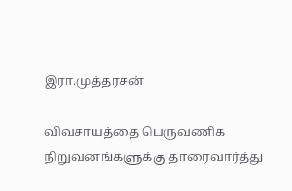இரா.முத்தரசன்

விவசாயத்தை பெருவணிக நிறுவனங்களுக்கு தாரைவார்த்து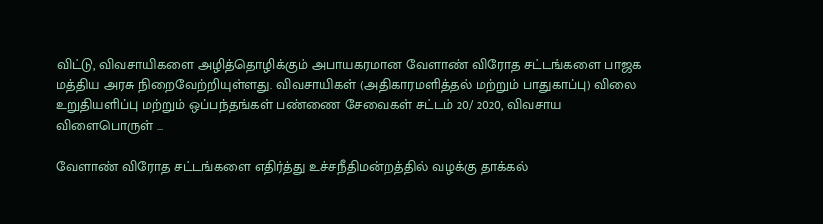விட்டு, விவசாயிகளை அழித்தொழிக்கும் அபாயகரமான வேளாண் விரோத சட்டங்களை பாஜக மத்திய அரசு நிறைவேற்றியுள்ளது. விவசாயிகள் (அதிகாரமளித்தல் மற்றும் பாதுகாப்பு) விலை உறுதியளிப்பு மற்றும் ஒப்பந்தங்கள் பண்ணை சேவைகள் சட்டம் 20/ 2020, விவசாய விளைபொருள் …

வேளாண் விரோத சட்டங்களை எதிர்த்து உச்சநீதிமன்றத்தில் வழக்கு தாக்கல்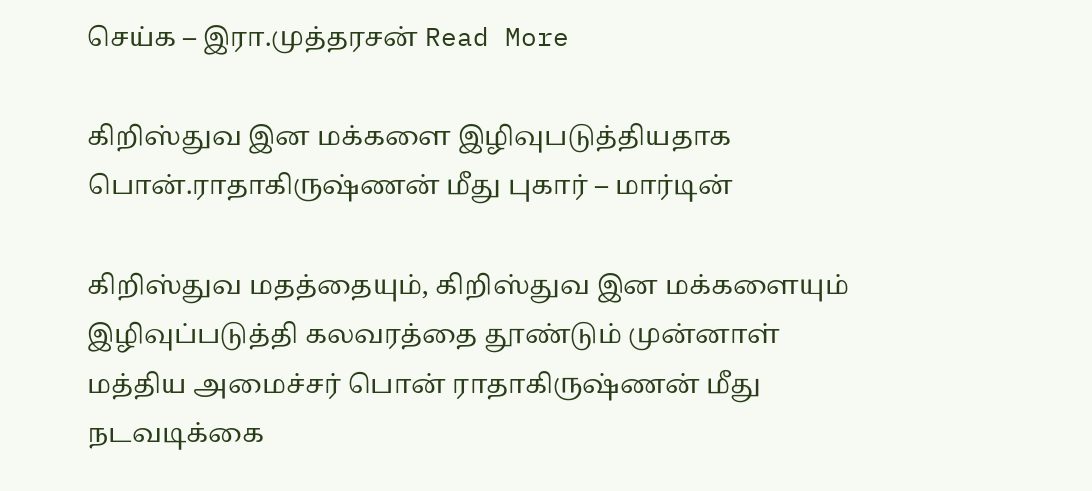செய்க – இரா.முத்தரசன் Read More

கிறிஸ்துவ இன மக்களை இழிவுபடுத்தியதாக பொன்.ராதாகிருஷ்ணன் மீது புகார் – மார்டின்

கிறிஸ்துவ மதத்தையும், கிறிஸ்துவ இன மக்களையும் இழிவுப்படுத்தி கலவரத்தை தூண்டும் முன்னாள் மத்திய அமைச்சர் பொன் ராதாகிருஷ்ணன் மீது நடவடிக்கை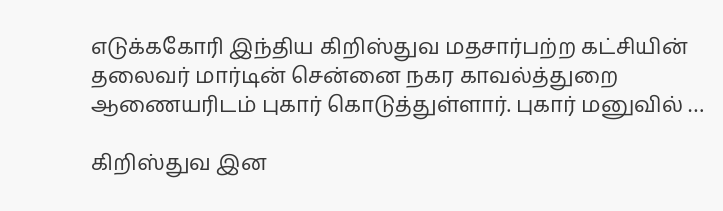எடுக்ககோரி இந்திய கிறிஸ்துவ மதசார்பற்ற கட்சியின் தலைவர் மார்டின் சென்னை நகர காவல்த்துறை ஆணையரிடம் புகார் கொடுத்துள்ளார். புகார் மனுவில் …

கிறிஸ்துவ இன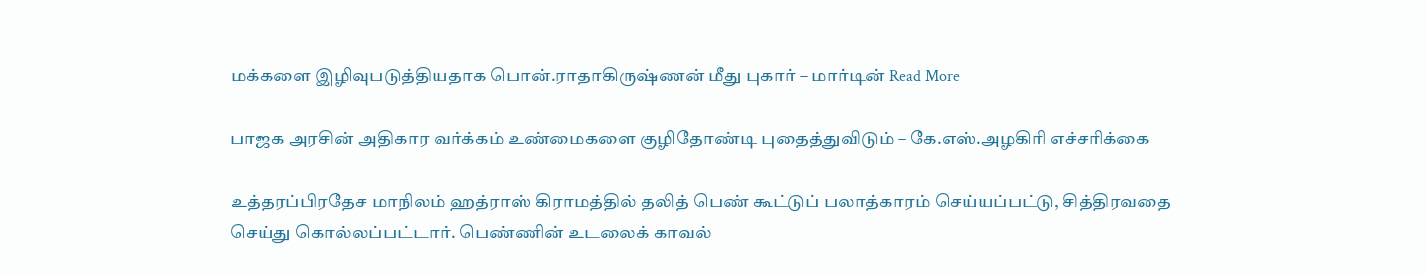மக்களை இழிவுபடுத்தியதாக பொன்.ராதாகிருஷ்ணன் மீது புகார் – மார்டின் Read More

பாஜக அரசின் அதிகார வர்க்கம் உண்மைகளை குழிதோண்டி புதைத்துவிடும் – கே.எஸ்.அழகிரி எச்சரிக்கை

உத்தரப்பிரதேச மாநிலம் ஹத்ராஸ் கிராமத்தில் தலித் பெண் கூட்டுப் பலாத்காரம் செய்யப்பட்டு, சித்திரவதை செய்து கொல்லப்பட்டார். பெண்ணின் உடலைக் காவல்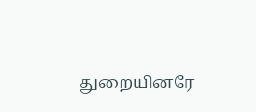துறையினரே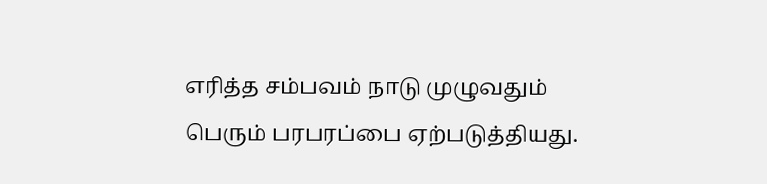எரித்த சம்பவம் நாடு முழுவதும் பெரும் பரபரப்பை ஏற்படுத்தியது.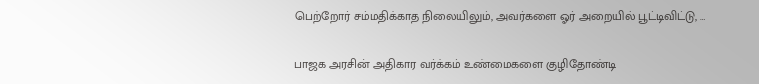பெற்றோர் சம்மதிக்காத நிலையிலும், அவர்களை ஓர் அறையில் பூட்டிவிட்டு, …

பாஜக அரசின் அதிகார வர்க்கம் உண்மைகளை குழிதோண்டி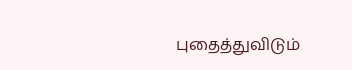புதைத்துவிடும்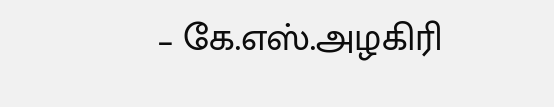– கே.எஸ்.அழகிரி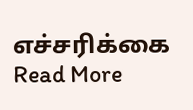எச்சரிக்கை Read More